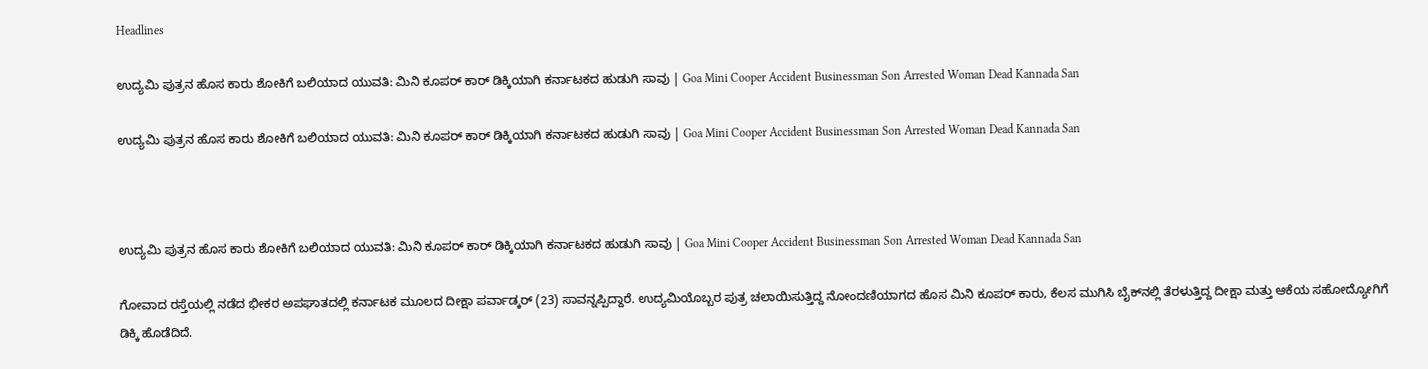Headlines

ಉದ್ಯಮಿ ಪುತ್ರನ ಹೊಸ ಕಾರು ಶೋಕಿಗೆ ಬಲಿಯಾದ ಯುವತಿ: ಮಿನಿ ಕೂಪರ್ ಕಾರ್ ಡಿಕ್ಕಿಯಾಗಿ ಕರ್ನಾಟಕದ ಹುಡುಗಿ ಸಾವು | Goa Mini Cooper Accident Businessman Son Arrested Woman Dead Kannada San

ಉದ್ಯಮಿ ಪುತ್ರನ ಹೊಸ ಕಾರು ಶೋಕಿಗೆ ಬಲಿಯಾದ ಯುವತಿ: ಮಿನಿ ಕೂಪರ್ ಕಾರ್ ಡಿಕ್ಕಿಯಾಗಿ ಕರ್ನಾಟಕದ ಹುಡುಗಿ ಸಾವು | Goa Mini Cooper Accident Businessman Son Arrested Woman Dead Kannada San



ಉದ್ಯಮಿ ಪುತ್ರನ ಹೊಸ ಕಾರು ಶೋಕಿಗೆ ಬಲಿಯಾದ ಯುವತಿ: ಮಿನಿ ಕೂಪರ್ ಕಾರ್ ಡಿಕ್ಕಿಯಾಗಿ ಕರ್ನಾಟಕದ ಹುಡುಗಿ ಸಾವು | Goa Mini Cooper Accident Businessman Son Arrested Woman Dead Kannada San

ಗೋವಾದ ರಸ್ತೆಯಲ್ಲಿ ನಡೆದ ಭೀಕರ ಅಪಘಾತದಲ್ಲಿ ಕರ್ನಾಟಕ ಮೂಲದ ದೀಕ್ಷಾ ಪರ್ವಾಡ್ಕರ್ (23) ಸಾವನ್ನಪ್ಪಿದ್ದಾರೆ. ಉದ್ಯಮಿಯೊಬ್ಬರ ಪುತ್ರ ಚಲಾಯಿಸುತ್ತಿದ್ದ ನೋಂದಣಿಯಾಗದ ಹೊಸ ಮಿನಿ ಕೂಪರ್ ಕಾರು, ಕೆಲಸ ಮುಗಿಸಿ ಬೈಕ್‌ನಲ್ಲಿ ತೆರಳುತ್ತಿದ್ದ ದೀಕ್ಷಾ ಮತ್ತು ಆಕೆಯ ಸಹೋದ್ಯೋಗಿಗೆ ಡಿಕ್ಕಿ ಹೊಡೆದಿದೆ.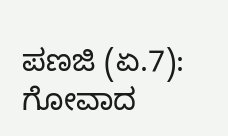ಪಣಜಿ (ಏ.7): ಗೋವಾದ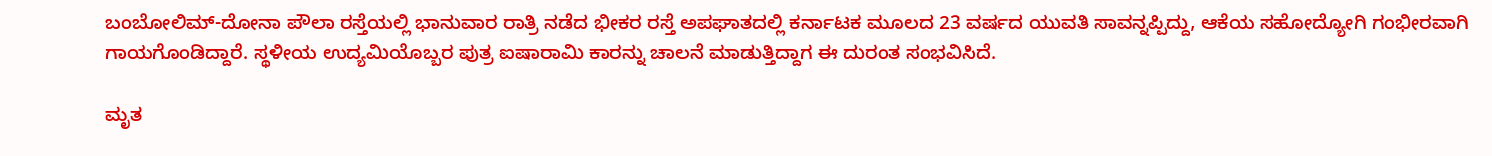ಬಂಬೋಲಿಮ್-ದೋನಾ ಪೌಲಾ ರಸ್ತೆಯಲ್ಲಿ ಭಾನುವಾರ ರಾತ್ರಿ ನಡೆದ ಭೀಕರ ರಸ್ತೆ ಅಪಘಾತದಲ್ಲಿ ಕರ್ನಾಟಕ ಮೂಲದ 23 ವರ್ಷದ ಯುವತಿ ಸಾವನ್ನಪ್ಪಿದ್ದು, ಆಕೆಯ ಸಹೋದ್ಯೋಗಿ ಗಂಭೀರವಾಗಿ ಗಾಯಗೊಂಡಿದ್ದಾರೆ. ಸ್ಥಳೀಯ ಉದ್ಯಮಿಯೊಬ್ಬರ ಪುತ್ರ ಐಷಾರಾಮಿ ಕಾರನ್ನು ಚಾಲನೆ ಮಾಡುತ್ತಿದ್ದಾಗ ಈ ದುರಂತ ಸಂಭವಿಸಿದೆ.

ಮೃತ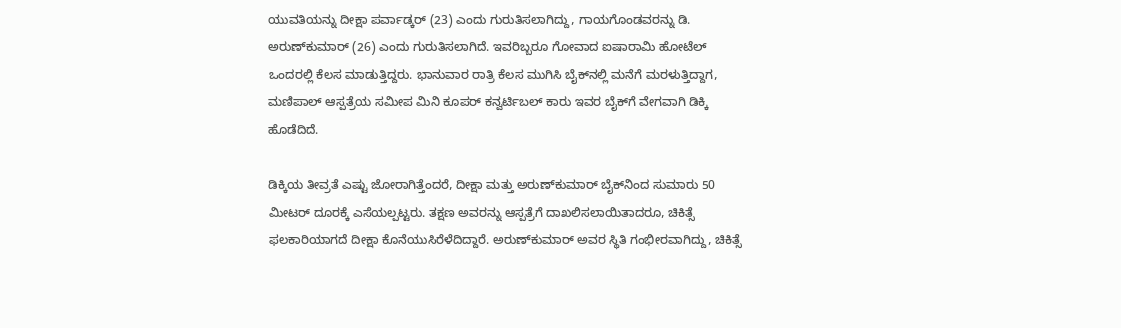ಯುವತಿಯನ್ನು ದೀಕ್ಷಾ ಪರ್ವಾಡ್ಕರ್ (23) ಎಂದು ಗುರುತಿಸಲಾಗಿದ್ದು, ಗಾಯಗೊಂಡವರನ್ನು ಡಿ. ಅರುಣ್‌ಕುಮಾರ್ (26) ಎಂದು ಗುರುತಿಸಲಾಗಿದೆ. ಇವರಿಬ್ಬರೂ ಗೋವಾದ ಐಷಾರಾಮಿ ಹೋಟೆಲ್ ಒಂದರಲ್ಲಿ ಕೆಲಸ ಮಾಡುತ್ತಿದ್ದರು. ಭಾನುವಾರ ರಾತ್ರಿ ಕೆಲಸ ಮುಗಿಸಿ ಬೈಕ್‌ನಲ್ಲಿ ಮನೆಗೆ ಮರಳುತ್ತಿದ್ದಾಗ, ಮಣಿಪಾಲ್ ಆಸ್ಪತ್ರೆಯ ಸಮೀಪ ಮಿನಿ ಕೂಪರ್ ಕನ್ವರ್ಟಿಬಲ್ ಕಾರು ಇವರ ಬೈಕ್‌ಗೆ ವೇಗವಾಗಿ ಡಿಕ್ಕಿ ಹೊಡೆದಿದೆ.

ಡಿಕ್ಕಿಯ ತೀವ್ರತೆ ಎಷ್ಟು ಜೋರಾಗಿತ್ತೆಂದರೆ, ದೀಕ್ಷಾ ಮತ್ತು ಅರುಣ್‌ಕುಮಾರ್ ಬೈಕ್‌ನಿಂದ ಸುಮಾರು 50 ಮೀಟರ್ ದೂರಕ್ಕೆ ಎಸೆಯಲ್ಪಟ್ಟರು. ತಕ್ಷಣ ಅವರನ್ನು ಆಸ್ಪತ್ರೆಗೆ ದಾಖಲಿಸಲಾಯಿತಾದರೂ, ಚಿಕಿತ್ಸೆ ಫಲಕಾರಿಯಾಗದೆ ದೀಕ್ಷಾ ಕೊನೆಯುಸಿರೆಳೆದಿದ್ದಾರೆ. ಅರುಣ್‌ಕುಮಾರ್ ಅವರ ಸ್ಥಿತಿ ಗಂಭೀರವಾಗಿದ್ದು, ಚಿಕಿತ್ಸೆ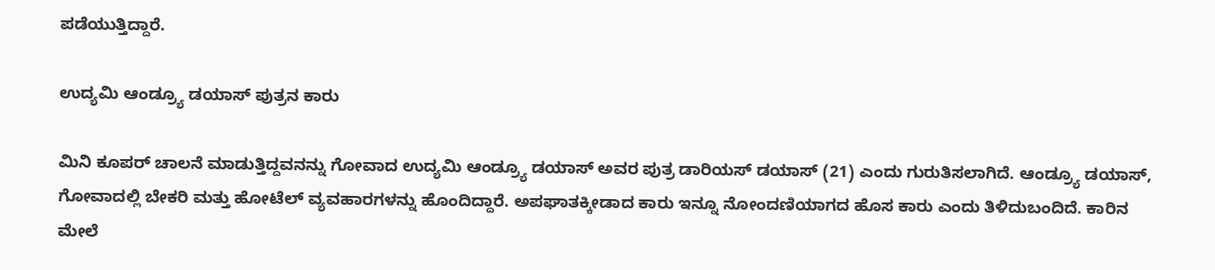ಪಡೆಯುತ್ತಿದ್ದಾರೆ.

ಉದ್ಯಮಿ ಆಂಡ್ರ್ಯೂ ಡಯಾಸ್ ಪುತ್ರನ ಕಾರು

ಮಿನಿ ಕೂಪರ್ ಚಾಲನೆ ಮಾಡುತ್ತಿದ್ದವನನ್ನು ಗೋವಾದ ಉದ್ಯಮಿ ಆಂಡ್ರ್ಯೂ ಡಯಾಸ್ ಅವರ ಪುತ್ರ ಡಾರಿಯಸ್ ಡಯಾಸ್ (21) ಎಂದು ಗುರುತಿಸಲಾಗಿದೆ. ಆಂಡ್ರ್ಯೂ ಡಯಾಸ್, ಗೋವಾದಲ್ಲಿ ಬೇಕರಿ ಮತ್ತು ಹೋಟೆಲ್ ವ್ಯವಹಾರಗಳನ್ನು ಹೊಂದಿದ್ದಾರೆ. ಅಪಘಾತಕ್ಕೀಡಾದ ಕಾರು ಇನ್ನೂ ನೋಂದಣಿಯಾಗದ ಹೊಸ ಕಾರು ಎಂದು ತಿಳಿದುಬಂದಿದೆ. ಕಾರಿನ ಮೇಲೆ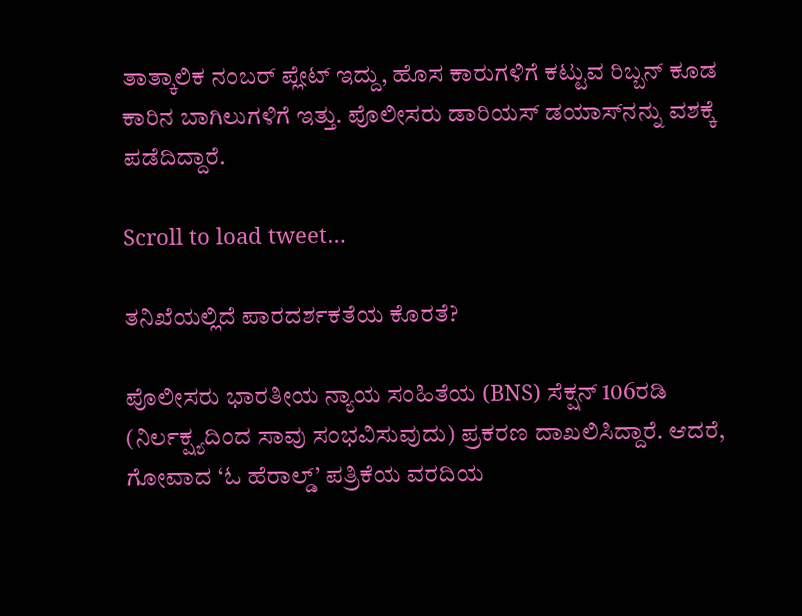ತಾತ್ಕಾಲಿಕ ನಂಬರ್ ಪ್ಲೇಟ್ ಇದ್ದು, ಹೊಸ ಕಾರುಗಳಿಗೆ ಕಟ್ಟುವ ರಿಬ್ಬನ್ ಕೂಡ ಕಾರಿನ ಬಾಗಿಲುಗಳಿಗೆ ಇತ್ತು. ಪೊಲೀಸರು ಡಾರಿಯಸ್ ಡಯಾಸ್‌ನನ್ನು ವಶಕ್ಕೆ ಪಡೆದಿದ್ದಾರೆ.

Scroll to load tweet…

ತನಿಖೆಯಲ್ಲಿದೆ ಪಾರದರ್ಶಕತೆಯ ಕೊರತೆ?

ಪೊಲೀಸರು ಭಾರತೀಯ ನ್ಯಾಯ ಸಂಹಿತೆಯ (BNS) ಸೆಕ್ಷನ್ 106ರಡಿ (ನಿರ್ಲಕ್ಷ್ಯದಿಂದ ಸಾವು ಸಂಭವಿಸುವುದು) ಪ್ರಕರಣ ದಾಖಲಿಸಿದ್ದಾರೆ. ಆದರೆ, ಗೋವಾದ ‘ಓ ಹೆರಾಲ್ಡ್’ ಪತ್ರಿಕೆಯ ವರದಿಯ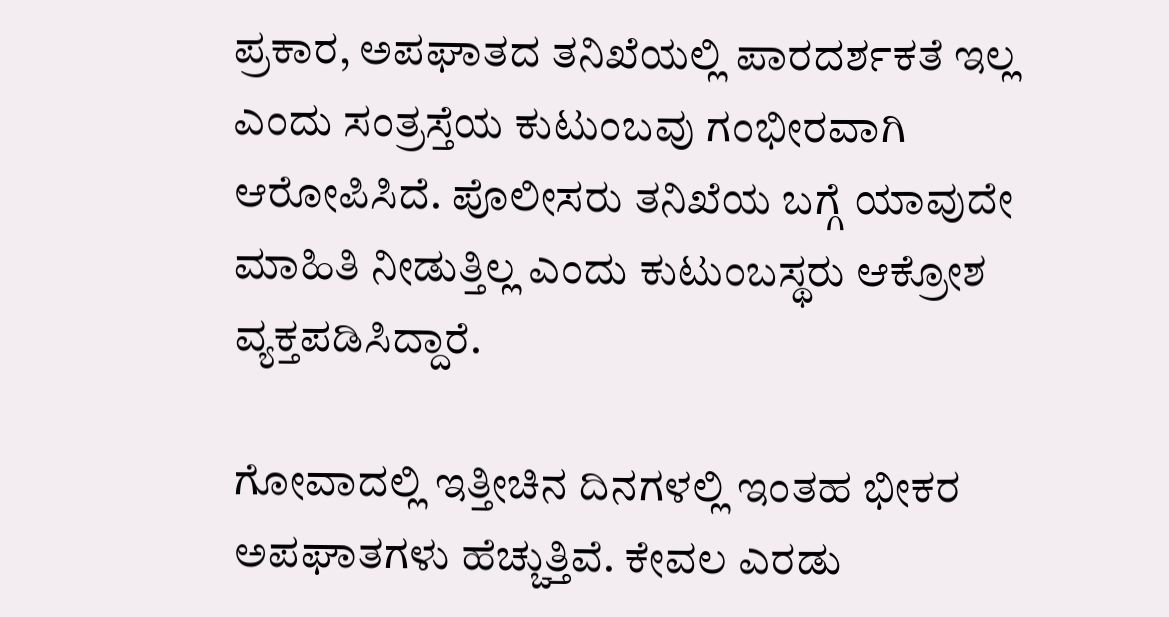ಪ್ರಕಾರ, ಅಪಘಾತದ ತನಿಖೆಯಲ್ಲಿ ಪಾರದರ್ಶಕತೆ ಇಲ್ಲ ಎಂದು ಸಂತ್ರಸ್ತೆಯ ಕುಟುಂಬವು ಗಂಭೀರವಾಗಿ ಆರೋಪಿಸಿದೆ. ಪೊಲೀಸರು ತನಿಖೆಯ ಬಗ್ಗೆ ಯಾವುದೇ ಮಾಹಿತಿ ನೀಡುತ್ತಿಲ್ಲ ಎಂದು ಕುಟುಂಬಸ್ಥರು ಆಕ್ರೋಶ ವ್ಯಕ್ತಪಡಿಸಿದ್ದಾರೆ.

ಗೋವಾದಲ್ಲಿ ಇತ್ತೀಚಿನ ದಿನಗಳಲ್ಲಿ ಇಂತಹ ಭೀಕರ ಅಪಘಾತಗಳು ಹೆಚ್ಚುತ್ತಿವೆ. ಕೇವಲ ಎರಡು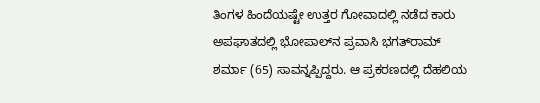ತಿಂಗಳ ಹಿಂದೆಯಷ್ಟೇ ಉತ್ತರ ಗೋವಾದಲ್ಲಿ ನಡೆದ ಕಾರು ಅಪಘಾತದಲ್ಲಿ ಭೋಪಾಲ್‌ನ ಪ್ರವಾಸಿ ಭಗತ್‌ರಾಮ್ ಶರ್ಮಾ (65) ಸಾವನ್ನಪ್ಪಿದ್ದರು. ಆ ಪ್ರಕರಣದಲ್ಲಿ ದೆಹಲಿಯ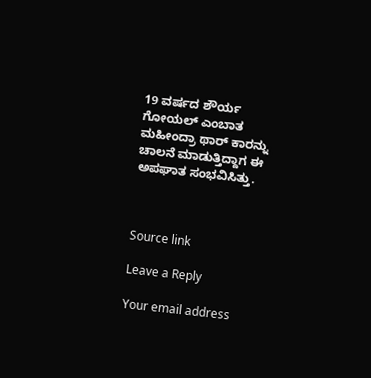19 ವರ್ಷದ ಶೌರ್ಯ ಗೋಯಲ್ ಎಂಬಾತ ಮಹೀಂದ್ರಾ ಥಾರ್ ಕಾರನ್ನು ಚಾಲನೆ ಮಾಡುತ್ತಿದ್ದಾಗ ಈ ಅಪಘಾತ ಸಂಭವಿಸಿತ್ತು.



Source link

Leave a Reply

Your email address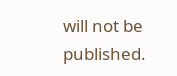will not be published.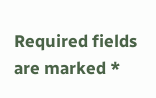Required fields are marked *